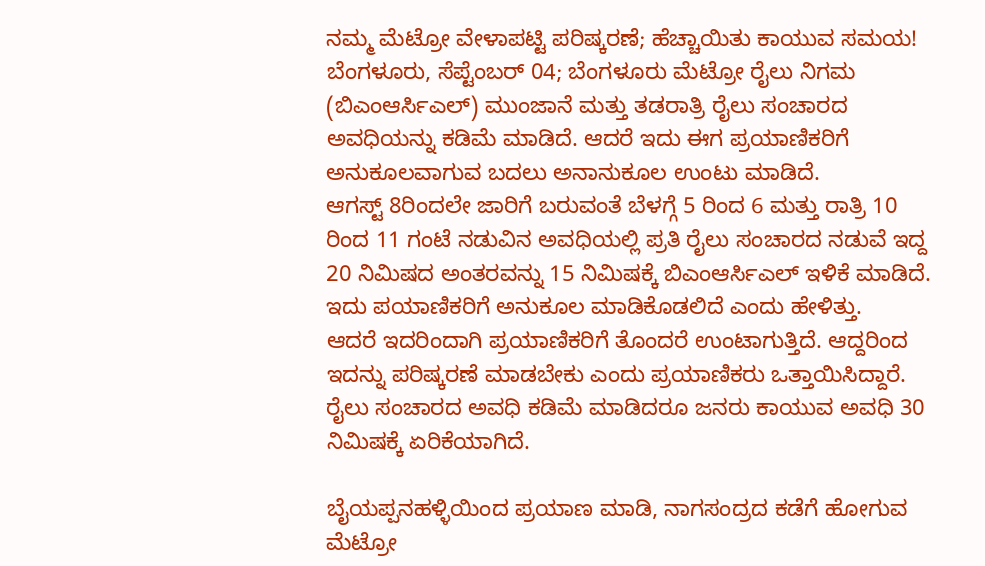ನಮ್ಮ ಮೆಟ್ರೋ ವೇಳಾಪಟ್ಟಿ ಪರಿಷ್ಕರಣೆ; ಹೆಚ್ಚಾಯಿತು ಕಾಯುವ ಸಮಯ!
ಬೆಂಗಳೂರು, ಸೆಪ್ಟೆಂಬರ್ 04; ಬೆಂಗಳೂರು ಮೆಟ್ರೋ ರೈಲು ನಿಗಮ (ಬಿಎಂಆರ್ಸಿಎಲ್) ಮುಂಜಾನೆ ಮತ್ತು ತಡರಾತ್ರಿ ರೈಲು ಸಂಚಾರದ ಅವಧಿಯನ್ನು ಕಡಿಮೆ ಮಾಡಿದೆ. ಆದರೆ ಇದು ಈಗ ಪ್ರಯಾಣಿಕರಿಗೆ ಅನುಕೂಲವಾಗುವ ಬದಲು ಅನಾನುಕೂಲ ಉಂಟು ಮಾಡಿದೆ.
ಆಗಸ್ಟ್ 8ರಿಂದಲೇ ಜಾರಿಗೆ ಬರುವಂತೆ ಬೆಳಗ್ಗೆ 5 ರಿಂದ 6 ಮತ್ತು ರಾತ್ರಿ 10 ರಿಂದ 11 ಗಂಟೆ ನಡುವಿನ ಅವಧಿಯಲ್ಲಿ ಪ್ರತಿ ರೈಲು ಸಂಚಾರದ ನಡುವೆ ಇದ್ದ 20 ನಿಮಿಷದ ಅಂತರವನ್ನು 15 ನಿಮಿಷಕ್ಕೆ ಬಿಎಂಆರ್ಸಿಎಲ್ ಇಳಿಕೆ ಮಾಡಿದೆ. ಇದು ಪಯಾಣಿಕರಿಗೆ ಅನುಕೂಲ ಮಾಡಿಕೊಡಲಿದೆ ಎಂದು ಹೇಳಿತ್ತು.
ಆದರೆ ಇದರಿಂದಾಗಿ ಪ್ರಯಾಣಿಕರಿಗೆ ತೊಂದರೆ ಉಂಟಾಗುತ್ತಿದೆ. ಆದ್ದರಿಂದ ಇದನ್ನು ಪರಿಷ್ಕರಣೆ ಮಾಡಬೇಕು ಎಂದು ಪ್ರಯಾಣಿಕರು ಒತ್ತಾಯಿಸಿದ್ದಾರೆ. ರೈಲು ಸಂಚಾರದ ಅವಧಿ ಕಡಿಮೆ ಮಾಡಿದರೂ ಜನರು ಕಾಯುವ ಅವಧಿ 30 ನಿಮಿಷಕ್ಕೆ ಏರಿಕೆಯಾಗಿದೆ.

ಬೈಯಪ್ಪನಹಳ್ಳಿಯಿಂದ ಪ್ರಯಾಣ ಮಾಡಿ, ನಾಗಸಂದ್ರದ ಕಡೆಗೆ ಹೋಗುವ ಮೆಟ್ರೋ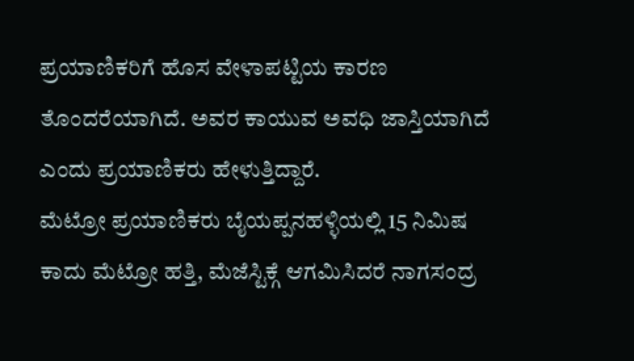ಪ್ರಯಾಣಿಕರಿಗೆ ಹೊಸ ವೇಳಾಪಟ್ಟಿಯ ಕಾರಣ ತೊಂದರೆಯಾಗಿದೆ. ಅವರ ಕಾಯುವ ಅವಧಿ ಜಾಸ್ತಿಯಾಗಿದೆ ಎಂದು ಪ್ರಯಾಣಿಕರು ಹೇಳುತ್ತಿದ್ದಾರೆ.
ಮೆಟ್ರೋ ಪ್ರಯಾಣಿಕರು ಬೈಯಪ್ಪನಹಳ್ಳಿಯಲ್ಲಿ 15 ನಿಮಿಷ ಕಾದು ಮೆಟ್ರೋ ಹತ್ತಿ, ಮೆಜೆಸ್ಟಿಕ್ಗೆ ಆಗಮಿಸಿದರೆ ನಾಗಸಂದ್ರ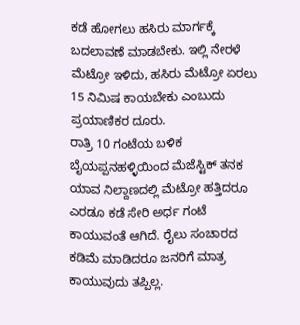ಕಡೆ ಹೋಗಲು ಹಸಿರು ಮಾರ್ಗಕ್ಕೆ ಬದಲಾವಣೆ ಮಾಡಬೇಕು. ಇಲ್ಲಿ ನೇರಳೆ ಮೆಟ್ರೋ ಇಳಿದು, ಹಸಿರು ಮೆಟ್ರೋ ಏರಲು 15 ನಿಮಿಷ ಕಾಯಬೇಕು ಎಂಬುದು ಪ್ರಯಾಣಿಕರ ದೂರು.
ರಾತ್ರಿ 10 ಗಂಟೆಯ ಬಳಿಕ ಬೈಯಪ್ಪನಹಳ್ಳಿಯಿಂದ ಮೆಜೆಸ್ಟಿಕ್ ತನಕ ಯಾವ ನಿಲ್ದಾಣದಲ್ಲಿ ಮೆಟ್ರೋ ಹತ್ತಿದರೂ ಎರಡೂ ಕಡೆ ಸೇರಿ ಅರ್ಧ ಗಂಟೆ ಕಾಯುವಂತೆ ಆಗಿದೆ. ರೈಲು ಸಂಚಾರದ ಕಡಿಮೆ ಮಾಡಿದರೂ ಜನರಿಗೆ ಮಾತ್ರ ಕಾಯುವುದು ತಪ್ಪಿಲ್ಲ.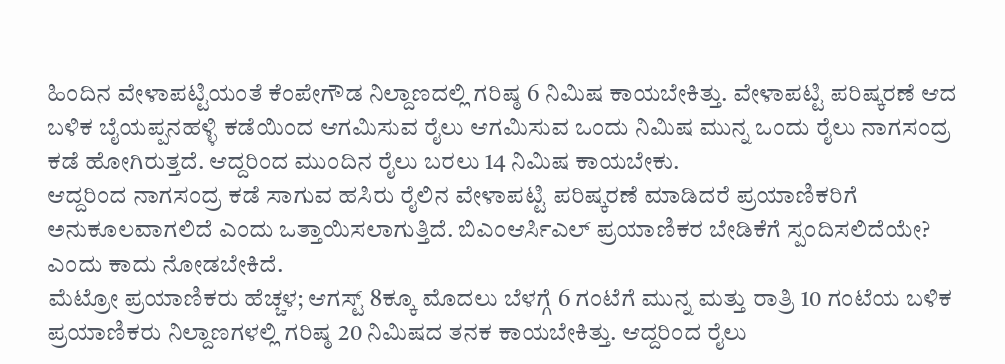ಹಿಂದಿನ ವೇಳಾಪಟ್ಟಿಯಂತೆ ಕೆಂಪೇಗೌಡ ನಿಲ್ದಾಣದಲ್ಲಿ ಗರಿಷ್ಠ 6 ನಿಮಿಷ ಕಾಯಬೇಕಿತ್ತು. ವೇಳಾಪಟ್ಟಿ ಪರಿಷ್ಕರಣೆ ಆದ ಬಳಿಕ ಬೈಯಪ್ಪನಹಳ್ಳಿ ಕಡೆಯಿಂದ ಆಗಮಿಸುವ ರೈಲು ಆಗಮಿಸುವ ಒಂದು ನಿಮಿಷ ಮುನ್ನ ಒಂದು ರೈಲು ನಾಗಸಂದ್ರ ಕಡೆ ಹೋಗಿರುತ್ತದೆ. ಆದ್ದರಿಂದ ಮುಂದಿನ ರೈಲು ಬರಲು 14 ನಿಮಿಷ ಕಾಯಬೇಕು.
ಆದ್ದರಿಂದ ನಾಗಸಂದ್ರ ಕಡೆ ಸಾಗುವ ಹಸಿರು ರೈಲಿನ ವೇಳಾಪಟ್ಟಿ ಪರಿಷ್ಕರಣೆ ಮಾಡಿದರೆ ಪ್ರಯಾಣಿಕರಿಗೆ ಅನುಕೂಲವಾಗಲಿದೆ ಎಂದು ಒತ್ತಾಯಿಸಲಾಗುತ್ತಿದೆ. ಬಿಎಂಆರ್ಸಿಎಲ್ ಪ್ರಯಾಣಿಕರ ಬೇಡಿಕೆಗೆ ಸ್ಪಂದಿಸಲಿದೆಯೇ? ಎಂದು ಕಾದು ನೋಡಬೇಕಿದೆ.
ಮೆಟ್ರೋ ಪ್ರಯಾಣಿಕರು ಹೆಚ್ಚಳ; ಆಗಸ್ಟ್ 8ಕ್ಕೂ ಮೊದಲು ಬೆಳಗ್ಗೆ 6 ಗಂಟೆಗೆ ಮುನ್ನ ಮತ್ತು ರಾತ್ರಿ 10 ಗಂಟೆಯ ಬಳಿಕ ಪ್ರಯಾಣಿಕರು ನಿಲ್ದಾಣಗಳಲ್ಲಿ ಗರಿಷ್ಠ 20 ನಿಮಿಷದ ತನಕ ಕಾಯಬೇಕಿತ್ತು. ಆದ್ದರಿಂದ ರೈಲು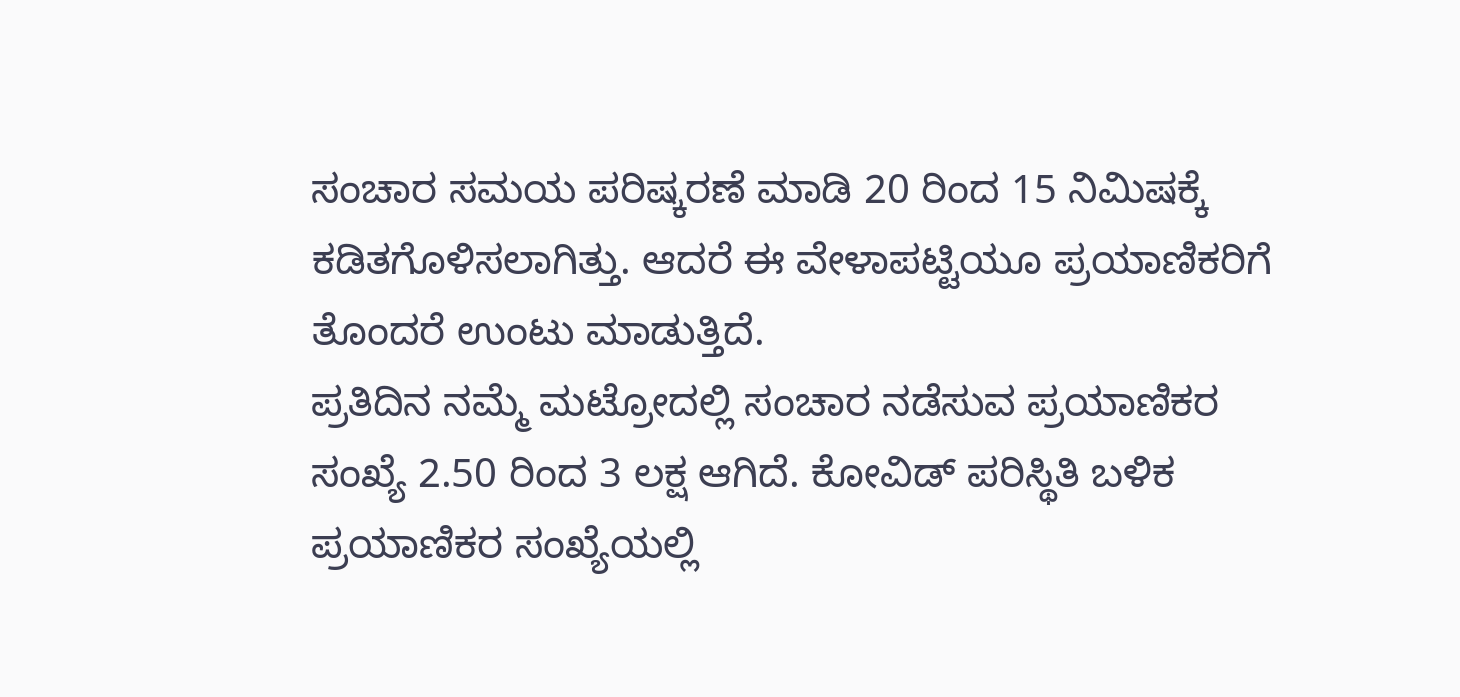ಸಂಚಾರ ಸಮಯ ಪರಿಷ್ಕರಣೆ ಮಾಡಿ 20 ರಿಂದ 15 ನಿಮಿಷಕ್ಕೆ ಕಡಿತಗೊಳಿಸಲಾಗಿತ್ತು. ಆದರೆ ಈ ವೇಳಾಪಟ್ಟಿಯೂ ಪ್ರಯಾಣಿಕರಿಗೆ ತೊಂದರೆ ಉಂಟು ಮಾಡುತ್ತಿದೆ.
ಪ್ರತಿದಿನ ನಮ್ಮೆ ಮಟ್ರೋದಲ್ಲಿ ಸಂಚಾರ ನಡೆಸುವ ಪ್ರಯಾಣಿಕರ ಸಂಖ್ಯೆ 2.50 ರಿಂದ 3 ಲಕ್ಷ ಆಗಿದೆ. ಕೋವಿಡ್ ಪರಿಸ್ಥಿತಿ ಬಳಿಕ ಪ್ರಯಾಣಿಕರ ಸಂಖ್ಯೆಯಲ್ಲಿ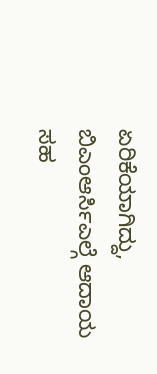ಏರಿಕೆಯಾಗಿದ್ದು, ಬಿಎಂಆರ್ಸಿಎಲ್ಗೆ ಆದಾಯ ಸಹ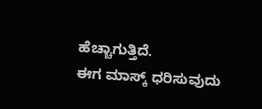ಹೆಚ್ಚಾಗುತ್ತಿದೆ.
ಈಗ ಮಾಸ್ಕ್ ಧರಿಸುವುದು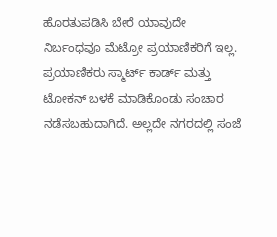ಹೊರತುಪಡಿಸಿ ಬೇರೆ ಯಾವುದೇ ನಿರ್ಬಂಧವೂ ಮೆಟ್ರೋ ಪ್ರಯಾಣಿಕರಿಗೆ ಇಲ್ಲ. ಪ್ರಯಾಣಿಕರು ಸ್ಮಾರ್ಟ್ ಕಾರ್ಡ್ ಮತ್ತು ಟೋಕನ್ ಬಳಕೆ ಮಾಡಿಕೊಂಡು ಸಂಚಾರ ನಡೆಸಬಹುದಾಗಿದೆ. ಅಲ್ಲದೇ ನಗರದಲ್ಲಿ ಸಂಜೆ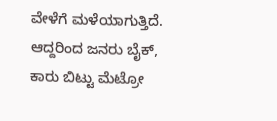ವೇಳೆಗೆ ಮಳೆಯಾಗುತ್ತಿದೆ. ಆದ್ದರಿಂದ ಜನರು ಬೈಕ್, ಕಾರು ಬಿಟ್ಟು ಮೆಟ್ರೋ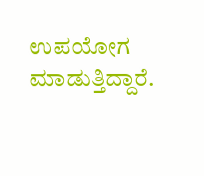ಉಪಯೋಗ ಮಾಡುತ್ತಿದ್ದಾರೆ.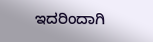ಇದರಿಂದಾಗಿ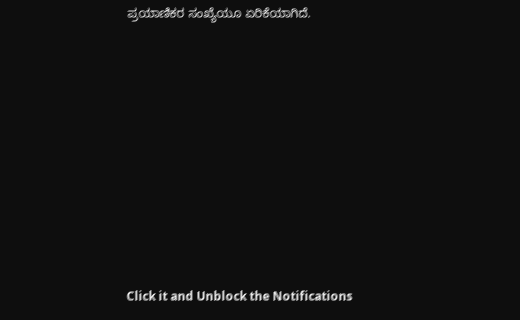ಪ್ರಯಾಣಿಕರ ಸಂಖ್ಯೆಯೂ ಏರಿಕೆಯಾಗಿದೆ.












Click it and Unblock the Notifications